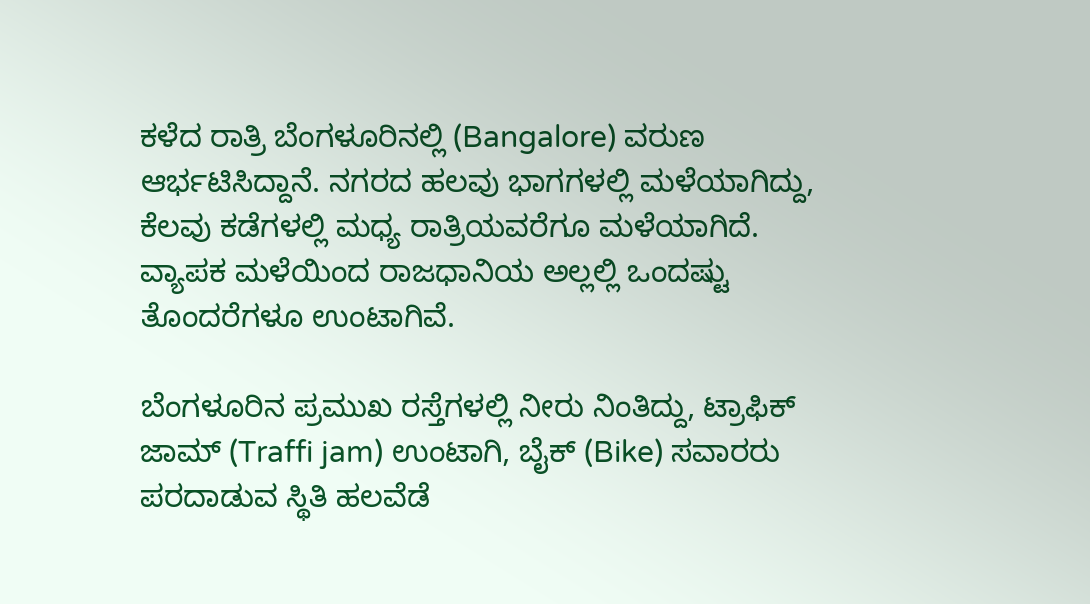ಕಳೆದ ರಾತ್ರಿ ಬೆಂಗಳೂರಿನಲ್ಲಿ (Bangalore) ವರುಣ ಆರ್ಭಟಿಸಿದ್ದಾನೆ. ನಗರದ ಹಲವು ಭಾಗಗಳಲ್ಲಿ ಮಳೆಯಾಗಿದ್ದು, ಕೆಲವು ಕಡೆಗಳಲ್ಲಿ ಮಧ್ಯ ರಾತ್ರಿಯವರೆಗೂ ಮಳೆಯಾಗಿದೆ. ವ್ಯಾಪಕ ಮಳೆಯಿಂದ ರಾಜಧಾನಿಯ ಅಲ್ಲಲ್ಲಿ ಒಂದಷ್ಟು ತೊಂದರೆಗಳೂ ಉಂಟಾಗಿವೆ.

ಬೆಂಗಳೂರಿನ ಪ್ರಮುಖ ರಸ್ತೆಗಳಲ್ಲಿ ನೀರು ನಿಂತಿದ್ದು, ಟ್ರಾಫಿಕ್ ಜಾಮ್ (Traffi jam) ಉಂಟಾಗಿ, ಬೈಕ್ (Bike) ಸವಾರರು ಪರದಾಡುವ ಸ್ಥಿತಿ ಹಲವೆಡೆ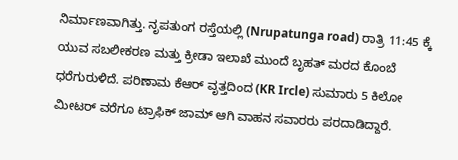ನಿರ್ಮಾಣವಾಗಿತ್ತು. ನೃಪತುಂಗ ರಸ್ತೆಯಲ್ಲಿ (Nrupatunga road) ರಾತ್ರಿ 11:45 ಕ್ಕೆ ಯುವ ಸಬಲೀಕರಣ ಮತ್ತು ಕ್ರೀಡಾ ಇಲಾಖೆ ಮುಂದೆ ಬೃಹತ್ ಮರದ ಕೊಂಬೆ ಧರೆಗುರುಳಿದೆ. ಪರಿಣಾಮ ಕೆಆರ್ ವೃತ್ತದಿಂದ (KR Ircle) ಸುಮಾರು 5 ಕಿಲೋ ಮೀಟರ್ ವರೆಗೂ ಟ್ರಾಫಿಕ್ ಜಾಮ್ ಆಗಿ ವಾಹನ ಸವಾರರು ಪರದಾಡಿದ್ದಾರೆ.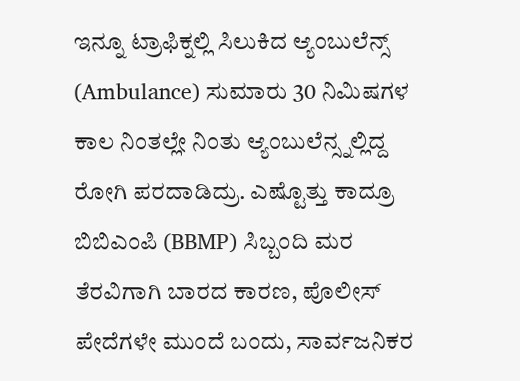ಇನ್ನೂ ಟ್ರಾಫಿಕ್ನಲ್ಲಿ ಸಿಲುಕಿದ ಆ್ಯಂಬುಲೆನ್ಸ್ (Ambulance) ಸುಮಾರು 30 ನಿಮಿಷಗಳ ಕಾಲ ನಿಂತಲ್ಲೇ ನಿಂತು ಆ್ಯಂಬುಲೆನ್ಸ್ನಲ್ಲಿದ್ದ ರೋಗಿ ಪರದಾಡಿದ್ರು. ಎಷ್ಟೊತ್ತು ಕಾದ್ರೂ ಬಿಬಿಎಂಪಿ (BBMP) ಸಿಬ್ಬಂದಿ ಮರ ತೆರವಿಗಾಗಿ ಬಾರದ ಕಾರಣ, ಪೊಲೀಸ್ ಪೇದೆಗಳೇ ಮುಂದೆ ಬಂದು, ಸಾರ್ವಜನಿಕರ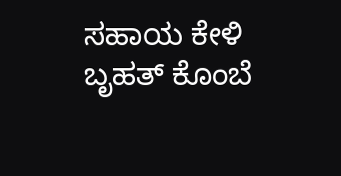ಸಹಾಯ ಕೇಳಿ ಬೃಹತ್ ಕೊಂಬೆ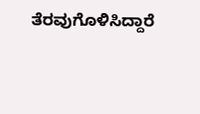ತೆರವುಗೊಳಿಸಿದ್ದಾರೆ